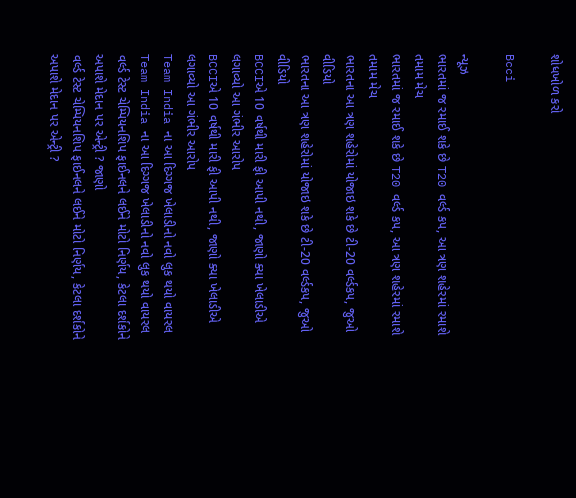શોધખોળ કરો

Bcci

ન્યૂઝ
ભારતમાં જ રમાઈ શકે છે T20 વર્લ્ડ કપ, આ ત્રણ શહેરમાં રમાશે તમામ મેચ
ભારતમાં જ રમાઈ શકે છે T20 વર્લ્ડ કપ, આ ત્રણ શહેરમાં રમાશે તમામ મેચ
ભારતના આ ત્રણ શહેરોમાં યોજાઇ શકે છે ટી-20 વર્લ્ડકપ, જુઓ વીડિયો
ભારતના આ ત્રણ શહેરોમાં યોજાઇ શકે છે ટી-20 વર્લ્ડકપ, જુઓ વીડિયો
BCCIએ 10 વર્ષથી મારી ફી આપી નથી, જાણો ક્યા ખેલાડીએ લગાવ્યો આ ગંભીર આરોપ
BCCIએ 10 વર્ષથી મારી ફી આપી નથી, જાણો ક્યા ખેલાડીએ લગાવ્યો આ ગંભીર આરોપ
Team India ના આ દિગ્ગજ ખેલાડીનો નવો લુક થયો વાયરલ
Team India ના આ દિગ્ગજ ખેલાડીનો નવો લુક થયો વાયરલ
વર્લ્ડ ટેસ્ટ ચેમ્પિયનશિપ ફાઈનલને લઈને મોટો નિર્ણય, કેટલા દર્શકોને અપાશે મેદાન પર એન્ટ્રી ? જાણો
વર્લ્ડ ટેસ્ટ ચેમ્પિયનશિપ ફાઈનલને લઈને મોટો નિર્ણય, કેટલા દર્શકોને અપાશે મેદાન પર એન્ટ્રી ?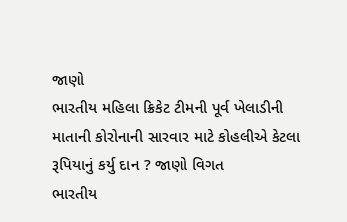જાણો
ભારતીય મહિલા ક્રિકેટ ટીમની પૂર્વ ખેલાડીની માતાની કોરોનાની સારવાર માટે કોહલીએ કેટલા રૂપિયાનું કર્યુ દાન ? જાણો વિગત
ભારતીય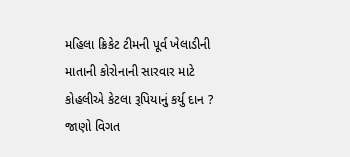મહિલા ક્રિકેટ ટીમની પૂર્વ ખેલાડીની માતાની કોરોનાની સારવાર માટે કોહલીએ કેટલા રૂપિયાનું કર્યુ દાન ? જાણો વિગત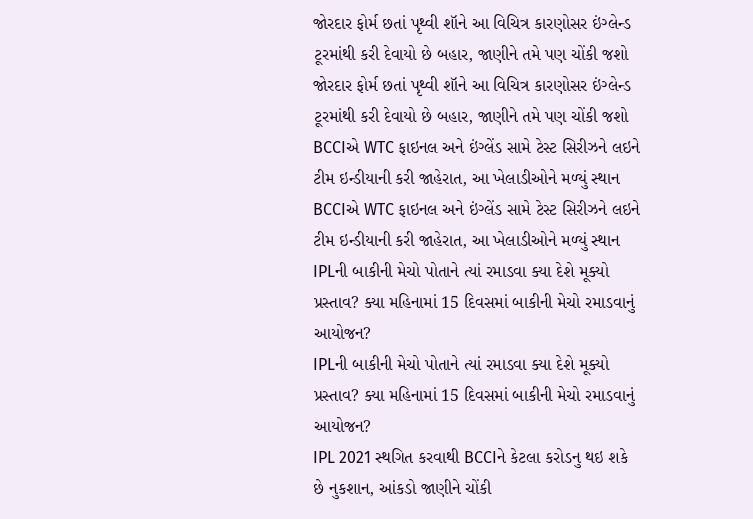જોરદાર ફોર્મ છતાં પૃથ્વી શૉને આ વિચિત્ર કારણોસર ઇંગ્લેન્ડ ટૂરમાંથી કરી દેવાયો છે બહાર, જાણીને તમે પણ ચોંકી જશો
જોરદાર ફોર્મ છતાં પૃથ્વી શૉને આ વિચિત્ર કારણોસર ઇંગ્લેન્ડ ટૂરમાંથી કરી દેવાયો છે બહાર, જાણીને તમે પણ ચોંકી જશો
BCCIએ WTC ફાઇનલ અને ઇંગ્લેંડ સામે ટેસ્ટ સિરીઝને લઇને ટીમ ઇન્ડીયાની કરી જાહેરાત, આ ખેલાડીઓને મળ્યું સ્થાન
BCCIએ WTC ફાઇનલ અને ઇંગ્લેંડ સામે ટેસ્ટ સિરીઝને લઇને ટીમ ઇન્ડીયાની કરી જાહેરાત, આ ખેલાડીઓને મળ્યું સ્થાન
IPLની બાકીની મેચો પોતાને ત્યાં રમાડવા ક્યા દેશે મૂક્યો પ્રસ્તાવ? ક્યા મહિનામાં 15 દિવસમાં બાકીની મેચો રમાડવાનું આયોજન?
IPLની બાકીની મેચો પોતાને ત્યાં રમાડવા ક્યા દેશે મૂક્યો પ્રસ્તાવ? ક્યા મહિનામાં 15 દિવસમાં બાકીની મેચો રમાડવાનું આયોજન?
IPL 2021 સ્થગિત કરવાથી BCCIને કેટલા કરોડનુ થઇ શકે છે નુકશાન, આંકડો જાણીને ચોંકી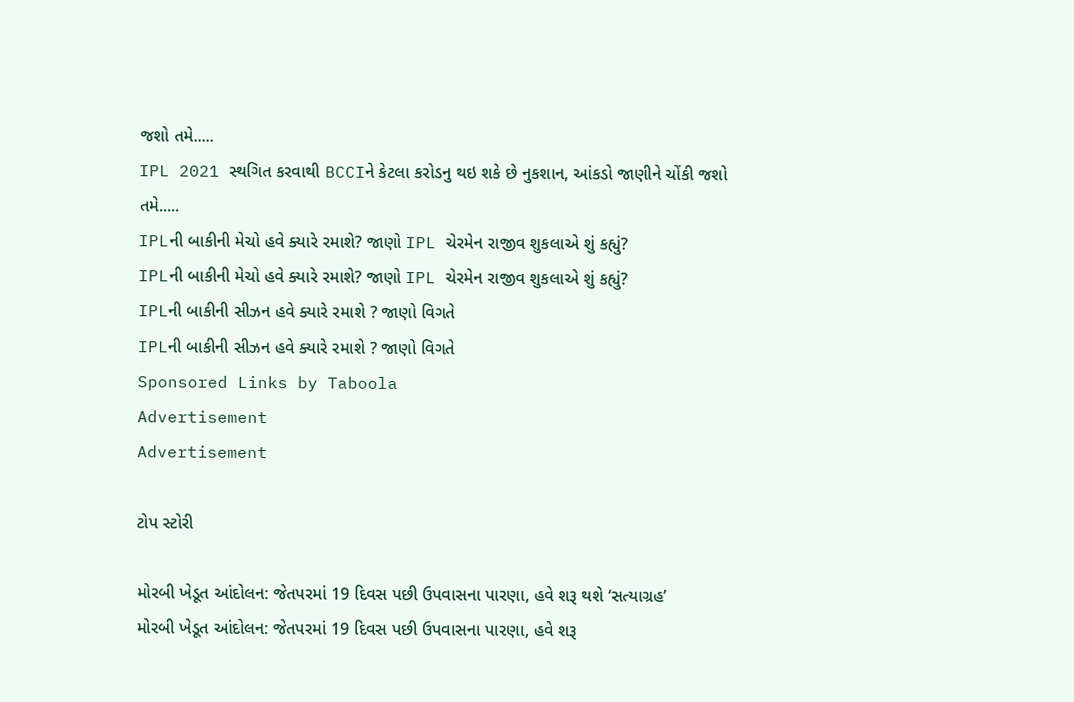જશો તમે.....
IPL 2021 સ્થગિત કરવાથી BCCIને કેટલા કરોડનુ થઇ શકે છે નુકશાન, આંકડો જાણીને ચોંકી જશો તમે.....
IPLની બાકીની મેચો હવે ક્યારે રમાશે? જાણો IPL ચેરમેન રાજીવ શુકલાએ શું કહ્યું?
IPLની બાકીની મેચો હવે ક્યારે રમાશે? જાણો IPL ચેરમેન રાજીવ શુકલાએ શું કહ્યું?
IPLની બાકીની સીઝન હવે ક્યારે રમાશે ? જાણો વિગતે
IPLની બાકીની સીઝન હવે ક્યારે રમાશે ? જાણો વિગતે
Sponsored Links by Taboola
Advertisement
Advertisement

ટોપ સ્ટોરી

મોરબી ખેડૂત આંદોલન: જેતપરમાં 19 દિવસ પછી ઉપવાસના પારણા, હવે શરૂ થશે ‘સત્યાગ્રહ’
મોરબી ખેડૂત આંદોલન: જેતપરમાં 19 દિવસ પછી ઉપવાસના પારણા, હવે શરૂ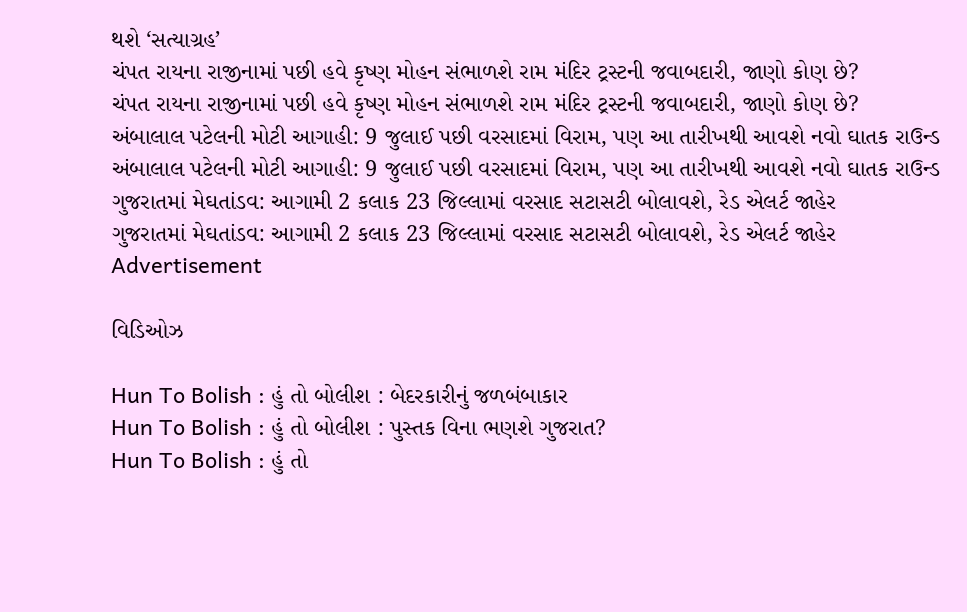થશે ‘સત્યાગ્રહ’
ચંપત રાયના રાજીનામાં પછી હવે કૃષ્ણ મોહન સંભાળશે રામ મંદિર ટ્રસ્ટની જવાબદારી, જાણો કોણ છે?
ચંપત રાયના રાજીનામાં પછી હવે કૃષ્ણ મોહન સંભાળશે રામ મંદિર ટ્રસ્ટની જવાબદારી, જાણો કોણ છે?
અંબાલાલ પટેલની મોટી આગાહી: 9 જુલાઈ પછી વરસાદમાં વિરામ, પણ આ તારીખથી આવશે નવો ઘાતક રાઉન્ડ
અંબાલાલ પટેલની મોટી આગાહી: 9 જુલાઈ પછી વરસાદમાં વિરામ, પણ આ તારીખથી આવશે નવો ઘાતક રાઉન્ડ
ગુજરાતમાં મેઘતાંડવ: આગામી 2 કલાક 23 જિલ્લામાં વરસાદ સટાસટી બોલાવશે, રેડ એલર્ટ જાહેર
ગુજરાતમાં મેઘતાંડવ: આગામી 2 કલાક 23 જિલ્લામાં વરસાદ સટાસટી બોલાવશે, રેડ એલર્ટ જાહેર
Advertisement

વિડિઓઝ

Hun To Bolish : હું તો બોલીશ : બેદરકારીનું જળબંબાકાર
Hun To Bolish : હું તો બોલીશ : પુસ્તક વિના ભણશે ગુજરાત?
Hun To Bolish : હું તો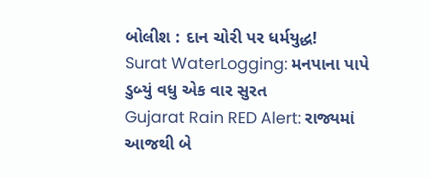બોલીશ : દાન ચોરી પર ધર્મયુદ્ધ!
Surat WaterLogging: મનપાના પાપે ડુબ્યું વધુ એક વાર સુરત
Gujarat Rain RED Alert: રાજ્યમાં આજથી બે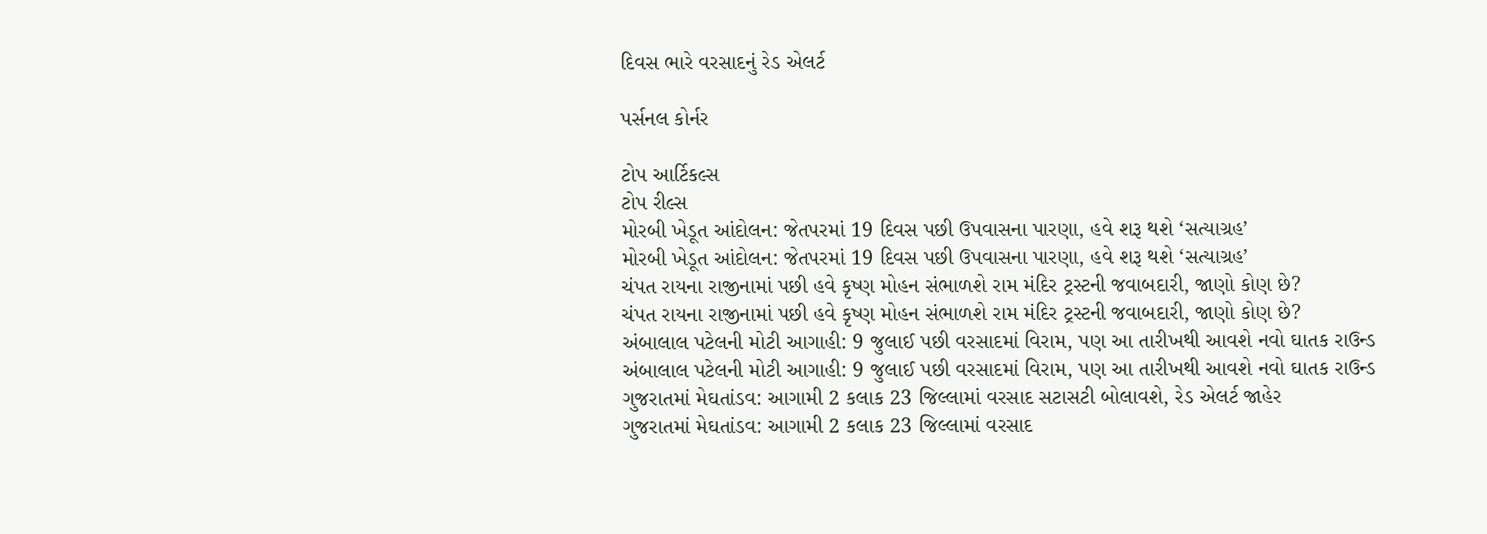દિવસ ભારે વરસાદનું રેડ એલર્ટ

પર્સનલ કોર્નર

ટોપ આર્ટિકલ્સ
ટોપ રીલ્સ
મોરબી ખેડૂત આંદોલન: જેતપરમાં 19 દિવસ પછી ઉપવાસના પારણા, હવે શરૂ થશે ‘સત્યાગ્રહ’
મોરબી ખેડૂત આંદોલન: જેતપરમાં 19 દિવસ પછી ઉપવાસના પારણા, હવે શરૂ થશે ‘સત્યાગ્રહ’
ચંપત રાયના રાજીનામાં પછી હવે કૃષ્ણ મોહન સંભાળશે રામ મંદિર ટ્રસ્ટની જવાબદારી, જાણો કોણ છે?
ચંપત રાયના રાજીનામાં પછી હવે કૃષ્ણ મોહન સંભાળશે રામ મંદિર ટ્રસ્ટની જવાબદારી, જાણો કોણ છે?
અંબાલાલ પટેલની મોટી આગાહી: 9 જુલાઈ પછી વરસાદમાં વિરામ, પણ આ તારીખથી આવશે નવો ઘાતક રાઉન્ડ
અંબાલાલ પટેલની મોટી આગાહી: 9 જુલાઈ પછી વરસાદમાં વિરામ, પણ આ તારીખથી આવશે નવો ઘાતક રાઉન્ડ
ગુજરાતમાં મેઘતાંડવ: આગામી 2 કલાક 23 જિલ્લામાં વરસાદ સટાસટી બોલાવશે, રેડ એલર્ટ જાહેર
ગુજરાતમાં મેઘતાંડવ: આગામી 2 કલાક 23 જિલ્લામાં વરસાદ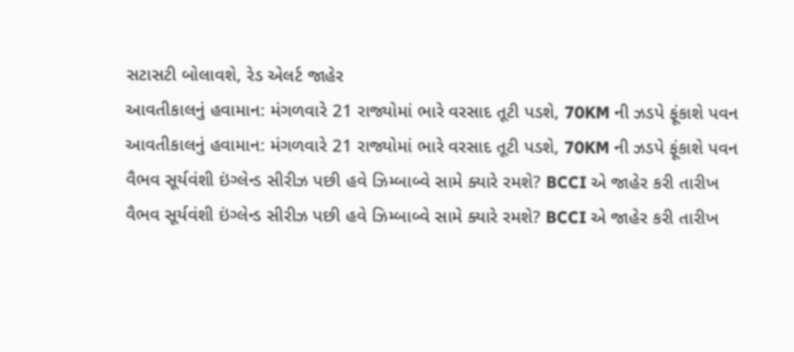સટાસટી બોલાવશે, રેડ એલર્ટ જાહેર
આવતીકાલનું હવામાન: મંગળવારે 21 રાજ્યોમાં ભારે વરસાદ તૂટી પડશે, 70KM ની ઝડપે ફૂંકાશે પવન
આવતીકાલનું હવામાન: મંગળવારે 21 રાજ્યોમાં ભારે વરસાદ તૂટી પડશે, 70KM ની ઝડપે ફૂંકાશે પવન
વૈભવ સૂર્યવંશી ઇંગ્લેન્ડ સીરીઝ પછી હવે ઝિમ્બાબ્વે સામે ક્યારે રમશે? BCCI એ જાહેર કરી તારીખ
વૈભવ સૂર્યવંશી ઇંગ્લેન્ડ સીરીઝ પછી હવે ઝિમ્બાબ્વે સામે ક્યારે રમશે? BCCI એ જાહેર કરી તારીખ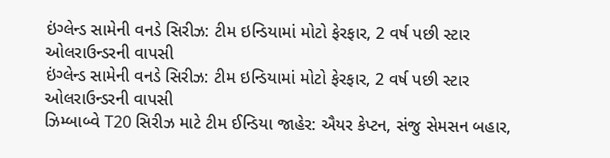ઇંગ્લેન્ડ સામેની વનડે સિરીઝ: ટીમ ઇન્ડિયામાં મોટો ફેરફાર, 2 વર્ષ પછી સ્ટાર ઓલરાઉન્ડરની વાપસી
ઇંગ્લેન્ડ સામેની વનડે સિરીઝ: ટીમ ઇન્ડિયામાં મોટો ફેરફાર, 2 વર્ષ પછી સ્ટાર ઓલરાઉન્ડરની વાપસી
ઝિમ્બાબ્વે T20 સિરીઝ માટે ટીમ ઈન્ડિયા જાહેર: ઐયર કેપ્ટન, સંજુ સેમસન બહાર,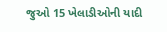જુઓ 15 ખેલાડીઓની યાદી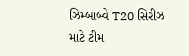ઝિમ્બાબ્વે T20 સિરીઝ માટે ટીમ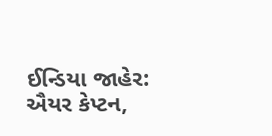ઈન્ડિયા જાહેર: ઐયર કેપ્ટન,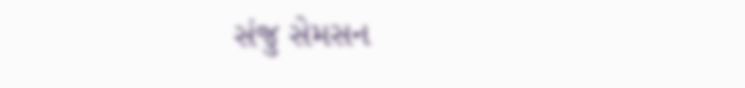સંજુ સેમસન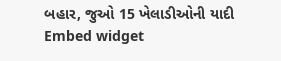બહાર, જુઓ 15 ખેલાડીઓની યાદી
Embed widget